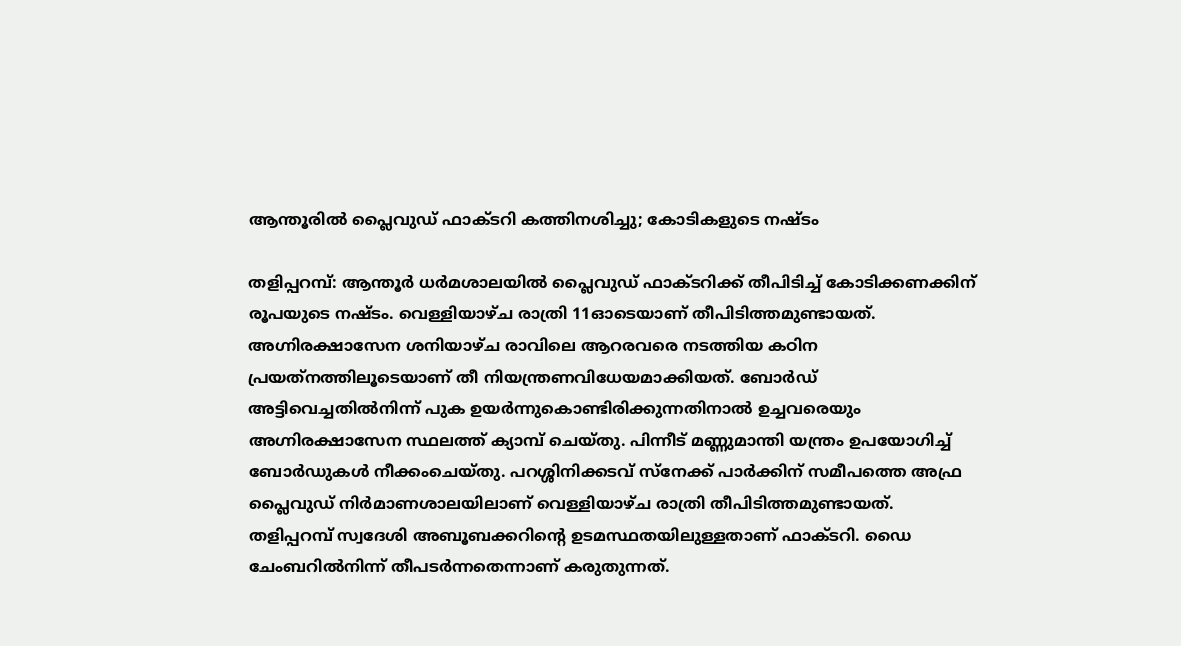ആന്തൂരിൽ പ്ലൈവുഡ് ഫാക്ടറി കത്തിനശിച്ചു; കോടികളുടെ നഷ്ടം

തളിപ്പറമ്പ്: ആന്തൂർ ധര്‍മശാലയില്‍ പ്ലൈവുഡ് ഫാക്ടറിക്ക് തീപിടിച്ച് കോടിക്കണക്കിന് രൂപയുടെ നഷ്ടം. വെള്ളിയാഴ്ച രാത്രി 11ഓടെയാണ് തീപിടിത്തമുണ്ടായത്. അഗ്നിരക്ഷാസേന ശനിയാഴ്ച രാവിലെ ആറരവരെ നടത്തിയ കഠിന പ്രയത്‌നത്തിലൂടെയാണ് തീ നിയന്ത്രണവിധേയമാക്കിയത്. ബോർഡ് അട്ടിവെച്ചതിൽനിന്ന് പുക ഉയർന്നുകൊണ്ടിരിക്കുന്നതിനാൽ ഉച്ചവരെയും അഗ്നിരക്ഷാസേന സ്ഥലത്ത് ക്യാമ്പ് ചെയ്തു. പിന്നീട് മണ്ണുമാന്തി യന്ത്രം ഉപയോഗിച്ച് ബോർഡുകൾ നീക്കംചെയ്തു. പറശ്ശിനിക്കടവ് സ്‌നേക്ക് പാര്‍ക്കിന് സമീപത്തെ അഫ്ര പ്ലൈവുഡ് നിര്‍മാണശാലയിലാണ് വെള്ളിയാഴ്ച രാത്രി തീപിടിത്തമുണ്ടായത്. തളിപ്പറമ്പ് സ്വദേശി അബൂബക്കറിന്റെ ഉടമസ്ഥതയിലുള്ളതാണ് ഫാക്ടറി. ഡൈ ചേംബറില്‍നിന്ന് തീപടര്‍ന്നതെന്നാണ് കരുതുന്നത്.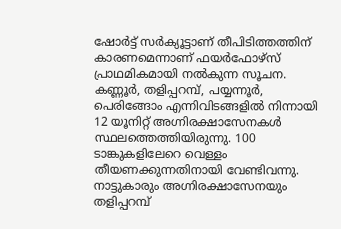ഷോര്‍ട്ട് സര്‍ക്യൂട്ടാണ് തീപിടിത്തത്തിന് കാരണമെന്നാണ് ഫയര്‍ഫോഴ്‌സ് പ്രാഥമികമായി നല്‍കുന്ന സൂചന. കണ്ണൂര്‍, തളിപ്പറമ്പ്, പയ്യന്നൂര്‍, പെരിങ്ങോം എന്നിവിടങ്ങളില്‍ നിന്നായി 12 യൂനിറ്റ് അഗ്നിരക്ഷാസേനകള്‍ സ്ഥലത്തെത്തിയിരുന്നു. 100 ടാങ്കുകളിലേറെ വെള്ളം തീയണക്കുന്നതിനായി വേണ്ടിവന്നു. നാട്ടുകാരും അഗ്നിരക്ഷാസേനയും തളിപ്പറമ്പ്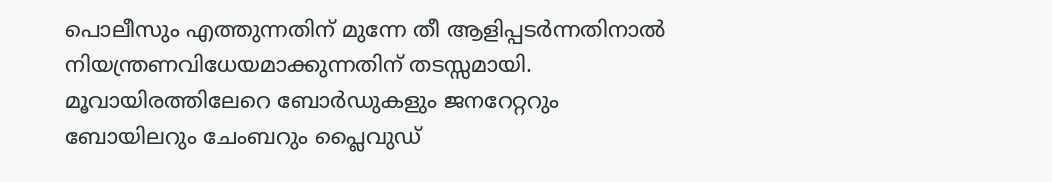പൊലീസും എത്തുന്നതിന് മുന്നേ തീ ആളിപ്പടര്‍ന്നതിനാൽ നിയന്ത്രണവിധേയമാക്കുന്നതിന് തടസ്സമായി. മൂവായിരത്തിലേറെ ബോര്‍ഡുകളും ജനറേറ്ററും ബോയിലറും ചേംബറും പ്ലൈവുഡ്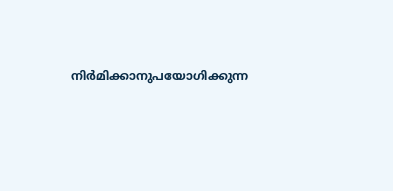നിര്‍മിക്കാനുപയോഗിക്കുന്ന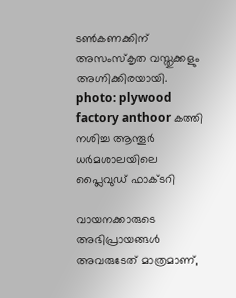ടണ്‍കണക്കിന് അസംസ്‌കൃത വസ്തുക്കളും അഗ്നിക്കിരയായി. photo: plywood factory anthoor കത്തി നശിച്ച ആന്തൂർ ധർമശാലയിലെ പ്ലൈവുഡ് ഫാക്ടറി

വായനക്കാരുടെ അഭിപ്രായങ്ങള്‍ അവരുടേത് മാത്രമാണ്,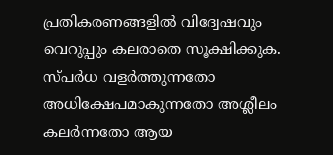പ്രതികരണങ്ങളിൽ വിദ്വേഷവും വെറുപ്പും കലരാതെ സൂക്ഷിക്കുക. സ്പർധ വളർത്തുന്നതോ അധിക്ഷേപമാകുന്നതോ അശ്ലീലം കലർന്നതോ ആയ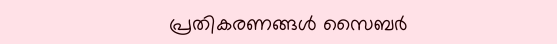പ്രതികരണങ്ങൾ സൈബർ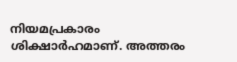നിയമപ്രകാരം ശിക്ഷാർഹമാണ്. അത്തരം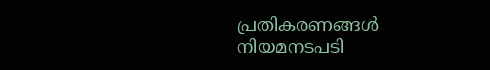പ്രതികരണങ്ങൾ നിയമനടപടി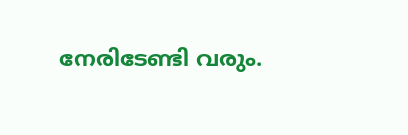നേരിടേണ്ടി വരും.